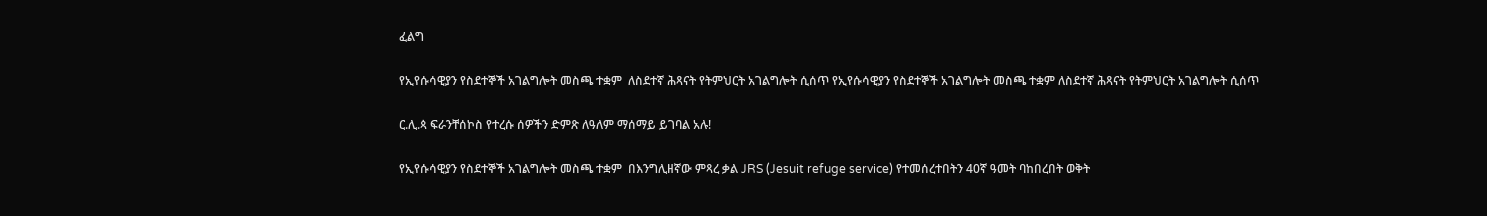ፈልግ

የኢየሱሳዊያን የስደተኞች አገልግሎት መስጫ ተቋም  ለስደተኛ ሕጻናት የትምህርት አገልግሎት ሲሰጥ የኢየሱሳዊያን የስደተኞች አገልግሎት መስጫ ተቋም ለስደተኛ ሕጻናት የትምህርት አገልግሎት ሲሰጥ

ር.ሊ.ጳ ፍራንቸሰኮስ የተረሱ ሰዎችን ድምጽ ለዓለም ማሰማይ ይገባል አሉ!

የኢየሱሳዊያን የስደተኞች አገልግሎት መስጫ ተቋም  በእንግሊዘኛው ምጻረ ቃል JRS (Jesuit refuge service) የተመሰረተበትን 40ኛ ዓመት ባከበረበት ወቅት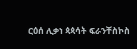ርዕሰ ሊቃነ ጳጳሳት ፍራንቸስኮስ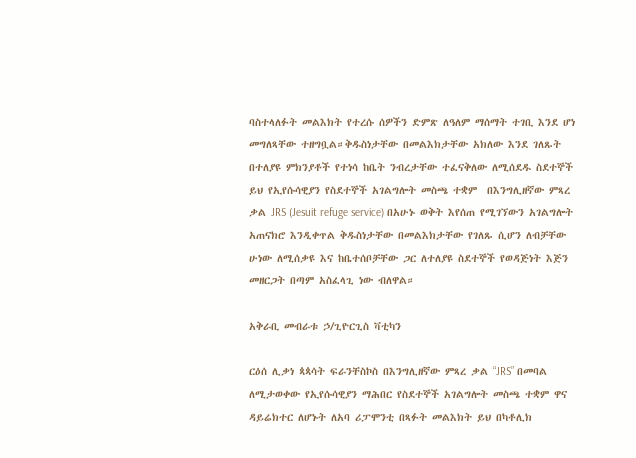ባስተላለፉት መልእክት የተረሱ ሰዎችን ድምጽ ለዓለም ማሰማት ተገቢ እንደ ሆነ መግለጻቸው ተዘግቧል።ቅዱስነታቸው በመልእክታቸው አክለው እንደ ገለጹት በተለያዩ ምክንያቶች የተነሳ ከቤት ንብረታቸው ተፈናቅለው ለሚሰደዱ ስደተኞች ይህ የኢየሱሳዊያን የስደተኞች አገልግሎት መስጫ ተቋም  በእንግሊዘኛው ምጻረ ቃል JRS (Jesuit refuge service) በአሁኑ ወቅት እየሰጠ የሚገኘውን አገልግሎት አጠናክሮ እንዲቀጥል ቅዱስነታቸው በመልእክታቸው የገለጹ ሲሆን ለብቻቸው ሁነው ለሚሰቃዩ እና ከቤተሰቦቻቸው ጋር ለተለያዩ ስደተኞች የወዳጅነት እጅን መዘርጋት በጣም አስፈላጊ ነው ብለዋል።

አቅራቢ መብራቱ ኃ/ጊዮርጊስ ቫቲካን

ርዕሰ ሊቃነ ጳጳሳት ፍራንቸስኮስ በእንግሊዘኛው ምጻረ ቃል “JRS” በመባል ለሚታወቀው የኢየሱሳዊያን ማሕበር የስደተኞች አገልግሎት መስጫ ተቋም ዋና ዳይሬክተር ለሆኑት ለአባ ሪፓሞንቲ በጻፉት መልእክት ይህ በካቶሊክ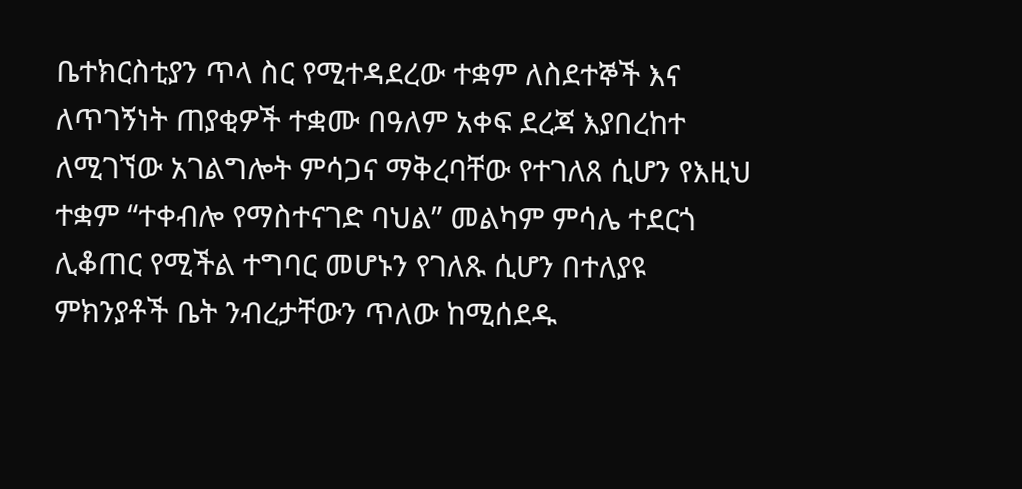ቤተክርስቲያን ጥላ ስር የሚተዳደረው ተቋም ለስደተኞች እና ለጥገኝነት ጠያቂዎች ተቋሙ በዓለም አቀፍ ደረጃ እያበረከተ ለሚገኘው አገልግሎት ምሳጋና ማቅረባቸው የተገለጸ ሲሆን የእዚህ ተቋም “ተቀብሎ የማስተናገድ ባህል” መልካም ምሳሌ ተደርጎ ሊቆጠር የሚችል ተግባር መሆኑን የገለጹ ሲሆን በተለያዩ ምክንያቶች ቤት ንብረታቸውን ጥለው ከሚሰደዱ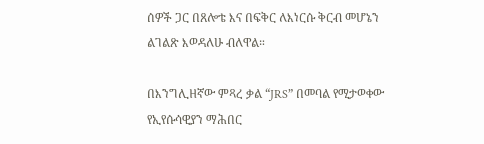ሰዎች ጋር በጸሎቴ እና በፍቅር ለእነርሱ ቅርብ መሆኔን ልገልጽ እወዳለሁ ብለዋል።

በእንግሊዘኛው ምጻረ ቃል “JRS” በመባል የሚታወቀው የኢየሱሳዊያን ማሕበር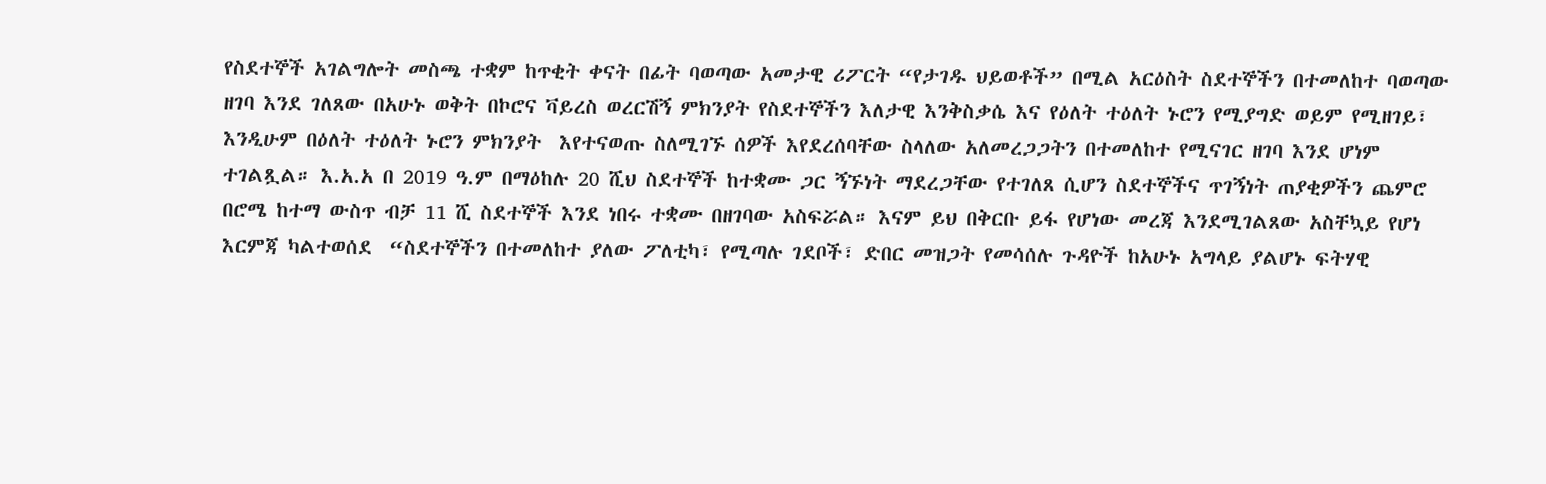የስደተኞች አገልግሎት መስጫ ተቋም ከጥቂት ቀናት በፊት ባወጣው አመታዊ ሪፖርት “የታገዱ ህይወቶች” በሚል አርዕስት ስደተኞችን በተመለከተ ባወጣው ዘገባ እንደ ገለጸው በአሁኑ ወቅት በኮሮና ቫይረስ ወረርሽኝ ምክንያት የስደተኞችን እለታዊ እንቅስቃሴ እና የዕለት ተዕለት ኑሮን የሚያግድ ወይም የሚዘገይ፣ እንዲሁም በዕለት ተዕለት ኑሮን ምክንያት  እየተናወጡ ስለሚገኙ ሰዎች እየደረሰባቸው ስላለው አለመረጋጋትን በተመለከተ የሚናገር ዘገባ እንደ ሆነም ተገልጿል። እ.አ.አ በ 2019 ዓ.ም በማዕከሉ 20 ሺህ ስደተኞች ከተቋሙ ጋር ኝኙነት ማደረጋቸው የተገለጸ ሲሆን ስደተኞችና ጥገኝነት ጠያቂዎችን ጨምሮ በሮሜ ከተማ ውስጥ ብቻ 11 ሺ ስደተኞች እንደ ነበሩ ተቋሙ በዘገባው አስፍሯል። እናም ይህ በቅርቡ ይፋ የሆነው መረጃ እንደሚገልጸው አስቸኳይ የሆነ እርምጃ ካልተወሰደ  “ስደተኞችን በተመለከተ ያለው ፖለቲካ፣ የሚጣሉ ገደቦች፣ ድበር መዝጋት የመሳሰሉ ጉዳዮች ከአሁኑ አግላይ ያልሆኑ ፍትሃዊ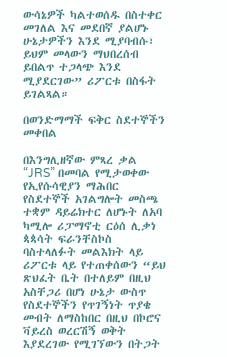ውሳኔዎች ካልተወሰዱ በስተቀር መገለል እና መደበኛ ያልሆኑ ሁኔታዎችን እንደ ሚያባብሱ፣ ይህም መላውን ማህበረሰብ ይበልጥ ተጋላጭ እንደ ሚያደርገው” ሪፖርቱ በስፋት ይገልጻል።

በወንድማማች ፍቅር ስደተኞችን መቀበል

በእንግሊዘኛው ምጻረ ቃል “JRS” በመባል የሚታወቀው የኢየሱሳዊያን ማሕበር የስደተኞች አገልግሎት መስጫ ተቋም ዳይሬክተር ለሆኑት ለአባ ካሚሎ ሪፓማኖቲ ርዕሰ ሊቃነ ጳጳሳት ፍራንቸስኮስ ባስተላለፉት መልእክት ላይ ሪፖርቱ ላይ የተጠቀሰውን “ይህ ጽህፈት ቤት በተለይም በዚህ አስቸጋሪ በሆነ ሁኔታ ውስጥ የስደተኞችን የጥገኝነት ጥያቄ መብት ለማስከበር በዚህ በኮሮና ቫይረስ ወረርሽኝ ወቅት እያደረገው የሚገኘውን በትጋት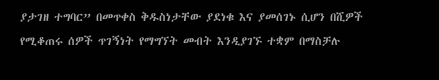ያታገዘ ተግባር” በመጥቀስ ቅዱስነታቸው ያደነቁ እና ያመሰገኑ ሲሆን በሺዎች የሚቆጠሩ ሰዎች ጥገኝነት የማግኘት መብት እንዲያገኙ ተቋም በማስቻሉ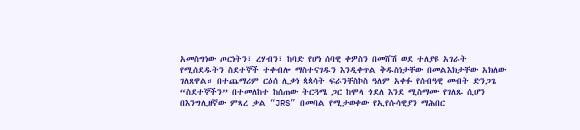አመስግነው ጦርነትን፣ ረሃብን፣ ከባድ የሆነ ሰባዊ ቀዎስን በመሸሽ ወደ ተለያዩ አገራት የሚሰደዱትን ስደተኞች ተቀብሎ ማስተናገዱን እንዲቀጥል ቅዱስነታቸው በመልእክታቸው አክለው ገለጸዋል። በተጨማሪም ርዕሰ ሊቃነ ጳጳሳት ፍራንቸስኮስ ዓለም አቀፉ የሰብዓዊ መብት ድንጋጌ “ስደተኞችን” በተመለከተ ከሰጠው ትርጓሜ ጋር ከሞላ ጎደለ እንደ ሚስማሙ የገለጹ ሲሆን በእንግሊዘኛው ምጻረ ቃል “JRS” በመባል የሚታወቀው የኢየሱሳዊያን ማሕበር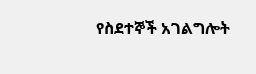የስደተኞች አገልግሎት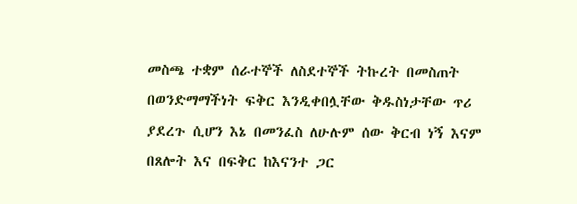መስጫ ተቋም ሰራተኞች ለስደተኞች ትኩረት በመስጠት በወንድማማችነት ፍቅር እንዲቀበሏቸው ቅዱስነታቸው ጥሪ ያደረጉ ሲሆን እኔ በመንፈስ ለሁሉም ሰው ቅርብ ነኝ እናም በጸሎት እና በፍቅር ከእናንተ ጋር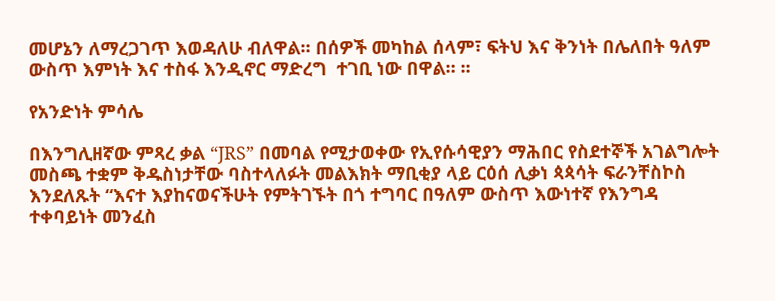መሆኔን ለማረጋገጥ እወዳለሁ ብለዋል። በሰዎች መካከል ሰላም፣ ፍትህ እና ቅንነት በሌለበት ዓለም ውስጥ እምነት እና ተስፋ እንዲኖር ማድረግ  ተገቢ ነው በዋል። ፡፡

የአንድነት ምሳሌ

በእንግሊዘኛው ምጻረ ቃል “JRS” በመባል የሚታወቀው የኢየሱሳዊያን ማሕበር የስደተኞች አገልግሎት መስጫ ተቋም ቅዱስነታቸው ባስተላለፉት መልእክት ማቢቂያ ላይ ርዕሰ ሊቃነ ጳጳሳት ፍራንቸስኮስ እንደለጹት “እናተ እያከናወናችሁት የምትገኙት በጎ ተግባር በዓለም ውስጥ እውነተኛ የእንግዳ ተቀባይነት መንፈስ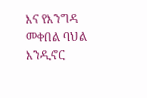እና የእንግዳ መቀበል ባህል እንዲኖር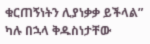ቁርጠኝነትን ሊያነቃቃ ይችላል” ካሉ በኋላ ቅዱስነታቸው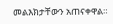መልእክታቸውን አጠናቀዋል።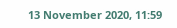13 November 2020, 11:59